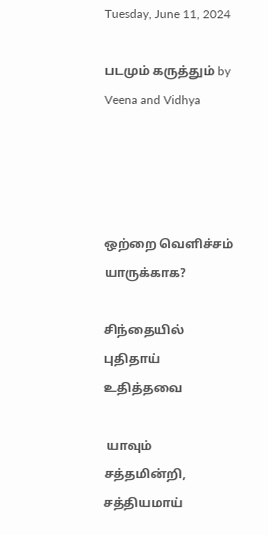Tuesday, June 11, 2024

படமும் கருத்தும் by Veena and Vidhya




ஒற்றை வெளிச்சம் யாருக்காக?

சிந்தையில் புதிதாய் உதித்தவை

 யாவும் சத்தமின்றி, சத்தியமாய்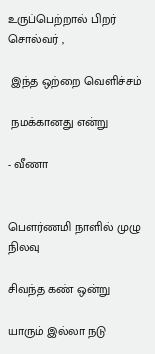உருப்பெற்றால் பிறர் சொல்வர் ,

 இந்த ஒற்றை வெளிச்சம்

 நமக்கானது என்று

- வீணா


பௌர்ணமி நாளில் முழு நிலவு

சிவந்த கண் ஒன்று

யாரும் இல்லா நடு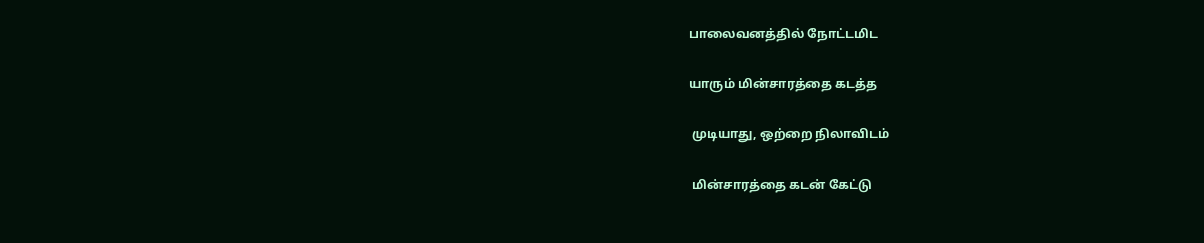பாலைவனத்தில் நோட்டமிட

யாரும் மின்சாரத்தை கடத்த

 முடியாது, ஒற்றை நிலாவிடம்

 மின்சாரத்தை கடன் கேட்டு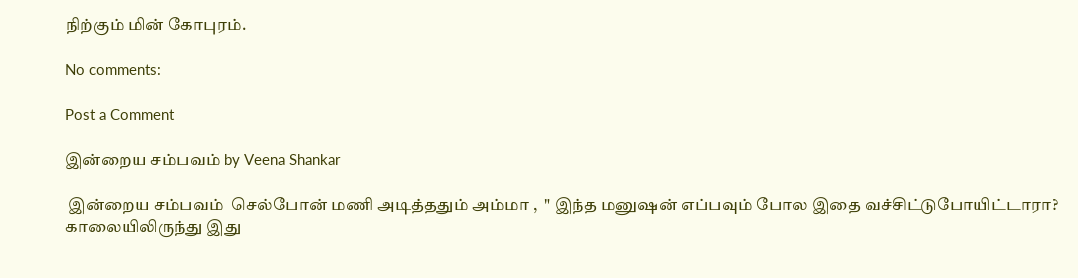நிற்கும் மின் கோபுரம்.

No comments:

Post a Comment

இன்றைய சம்பவம் by Veena Shankar

 இன்றைய சம்பவம்  செல்போன் மணி அடித்ததும் அம்மா ,  " இந்த மனுஷன் எப்பவும் போல இதை வச்சிட்டுபோயிட்டாரா? காலையிலிருந்து இது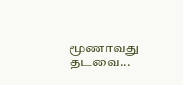மூணாவது தடவை...